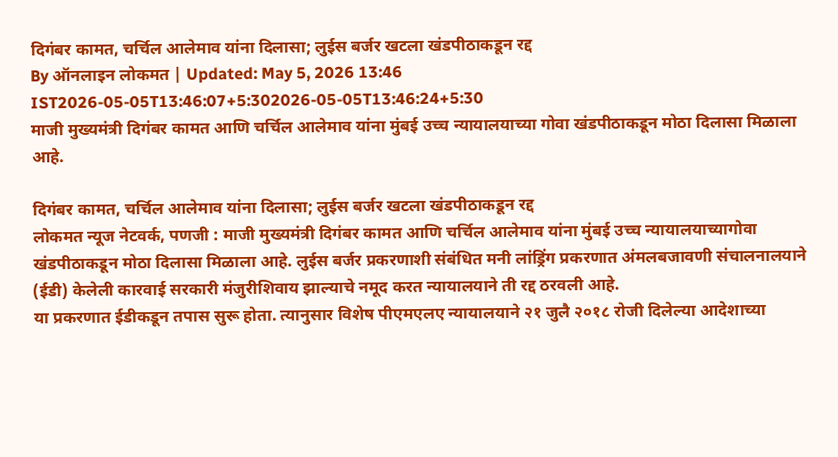दिगंबर कामत, चर्चिल आलेमाव यांना दिलासा; लुईस बर्जर खटला खंडपीठाकडून रद्द
By ऑनलाइन लोकमत | Updated: May 5, 2026 13:46 IST2026-05-05T13:46:07+5:302026-05-05T13:46:24+5:30
माजी मुख्यमंत्री दिगंबर कामत आणि चर्चिल आलेमाव यांना मुंबई उच्च न्यायालयाच्या गोवा खंडपीठाकडून मोठा दिलासा मिळाला आहे.

दिगंबर कामत, चर्चिल आलेमाव यांना दिलासा; लुईस बर्जर खटला खंडपीठाकडून रद्द
लोकमत न्यूज नेटवर्क, पणजी : माजी मुख्यमंत्री दिगंबर कामत आणि चर्चिल आलेमाव यांना मुंबई उच्च न्यायालयाच्यागोवा खंडपीठाकडून मोठा दिलासा मिळाला आहे. लुईस बर्जर प्रकरणाशी संबंधित मनी लांड्रिंग प्रकरणात अंमलबजावणी संचालनालयाने (ईडी) केलेली कारवाई सरकारी मंजुरीशिवाय झाल्याचे नमूद करत न्यायालयाने ती रद्द ठरवली आहे.
या प्रकरणात ईडीकडून तपास सुरू होता. त्यानुसार विशेष पीएमएलए न्यायालयाने २१ जुलै २०१८ रोजी दिलेल्या आदेशाच्या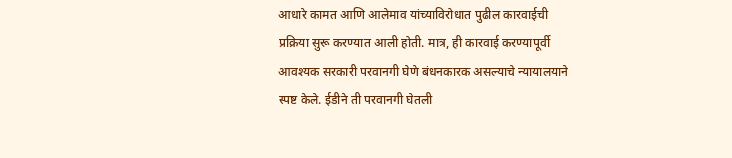आधारे कामत आणि आलेमाव यांच्याविरोधात पुढील कारवाईची प्रक्रिया सुरू करण्यात आली होती. मात्र, ही कारवाई करण्यापूर्वी आवश्यक सरकारी परवानगी घेणे बंधनकारक असल्याचे न्यायालयाने स्पष्ट केले. ईडीने ती परवानगी घेतली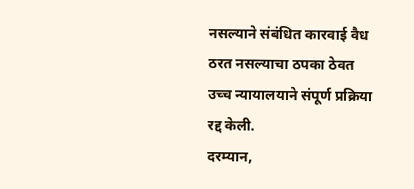नसल्याने संबंधित कारवाई वैध ठरत नसल्याचा ठपका ठेवत उच्च न्यायालयाने संपूर्ण प्रक्रिया रद्द केली.
दरम्यान,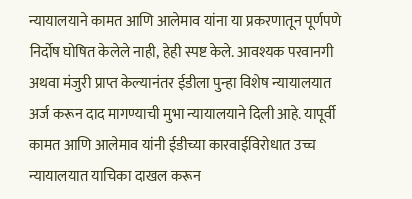न्यायालयाने कामत आणि आलेमाव यांना या प्रकरणातून पूर्णपणे निर्दोष घोषित केलेले नाही, हेही स्पष्ट केले. आवश्यक परवानगी अथवा मंजुरी प्राप्त केल्यानंतर ईडीला पुन्हा विशेष न्यायालयात अर्ज करून दाद मागण्याची मुभा न्यायालयाने दिली आहे. यापूर्वी कामत आणि आलेमाव यांनी ईडीच्या कारवाईविरोधात उच्च न्यायालयात याचिका दाखल करून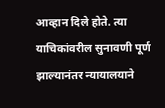आव्हान दिले होते. त्या याचिकांवरील सुनावणी पूर्ण झाल्यानंतर न्यायालयाने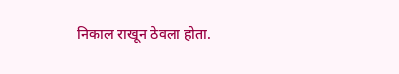निकाल राखून ठेवला होता.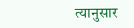त्यानुसार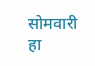सोमवारी हा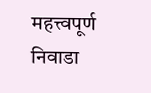महत्त्वपूर्ण निवाडा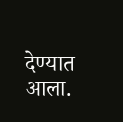देण्यात आला.